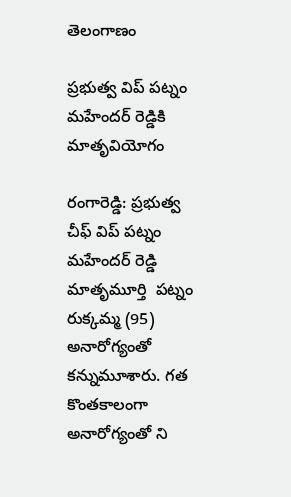తెలంగాణం

ప్రభుత్వ విప్ పట్నం మహేందర్ రెడ్డికి మాతృవియోగం

రంగారెడ్డి: ప్రభుత్వ చీఫ్ విప్ పట్నం మహేందర్ రెడ్డి మాతృమూర్తి  పట్నం రుక్కమ్మ (95) అనారోగ్యంతో కన్నుమూశారు. గత కొంతకాలంగా  అనారోగ్యంతో ని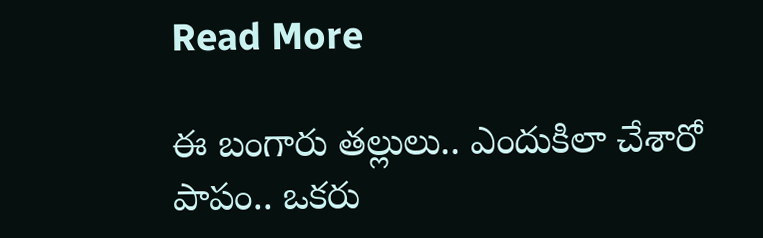Read More

ఈ బంగారు తల్లులు.. ఎందుకిలా చేశారో పాపం.. ఒకరు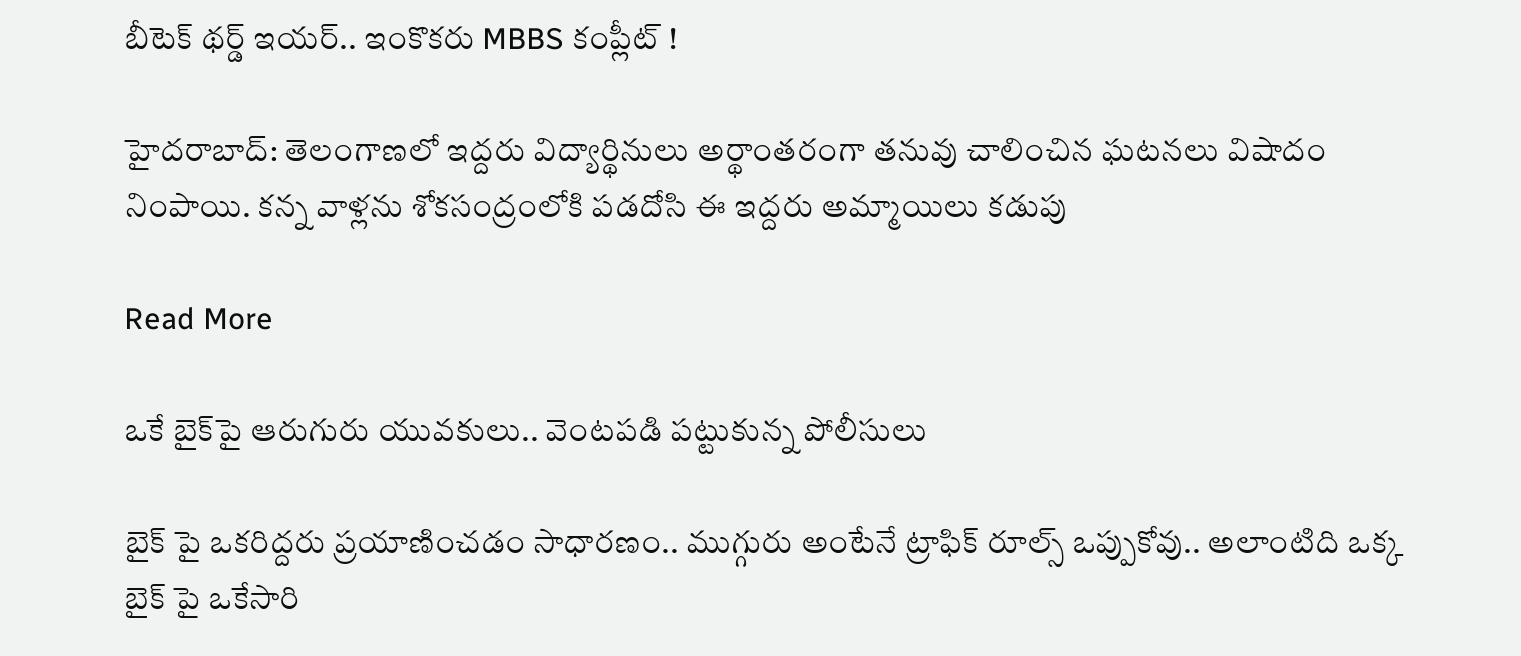బీటెక్ థర్డ్ ఇయర్.. ఇంకొకరు MBBS కంప్లీట్ !

హైదరాబాద్: తెలంగాణలో ఇద్దరు విద్యార్థినులు అర్థాంతరంగా తనువు చాలించిన ఘటనలు విషాదం నింపాయి. కన్న వాళ్లను శోకసంద్రంలోకి పడదోసి ఈ ఇద్దరు అమ్మాయిలు కడుపు

Read More

ఒకే బైక్‌పై ఆరుగురు యువకులు.. వెంటపడి పట్టుకున్న పోలీసులు

బైక్ పై ఒకరిద్దరు ప్రయాణించడం సాధారణం.. ముగ్గురు అంటేనే ట్రాఫిక్ రూల్స్ ఒప్పుకోవు.. అలాంటిది ఒక్క బైక్ పై ఒకేసారి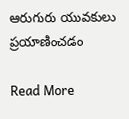ఆరుగురు యువకులు  ప్రయాణించడం

Read More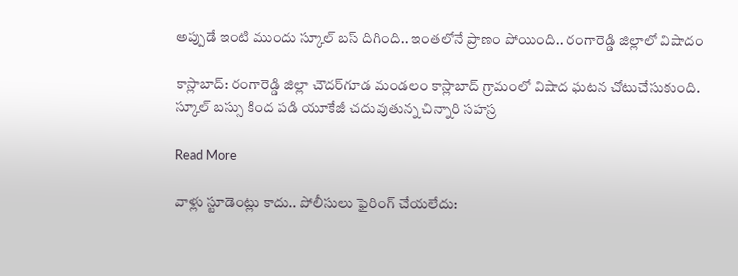అప్పుడే ఇంటి ముందు స్కూల్ బస్ దిగింది.. ఇంతలోనే ప్రాణం పోయింది.. రంగారెడ్డి జిల్లాలో విషాదం

కాస్లాబాద్: రంగారెడ్డి జిల్లా చౌదర్‌గూడ మండలం కాస్లాబాద్ గ్రామంలో విషాద ఘటన చోటుచేసుకుంది. స్కూల్ బస్సు కింద పడి యూకేజీ చదువుతున్న చిన్నారి సహస్ర

Read More

వాళ్లు స్టూడెంట్లు కాదు.. పోలీసులు ఫైరింగ్ చేయలేదు: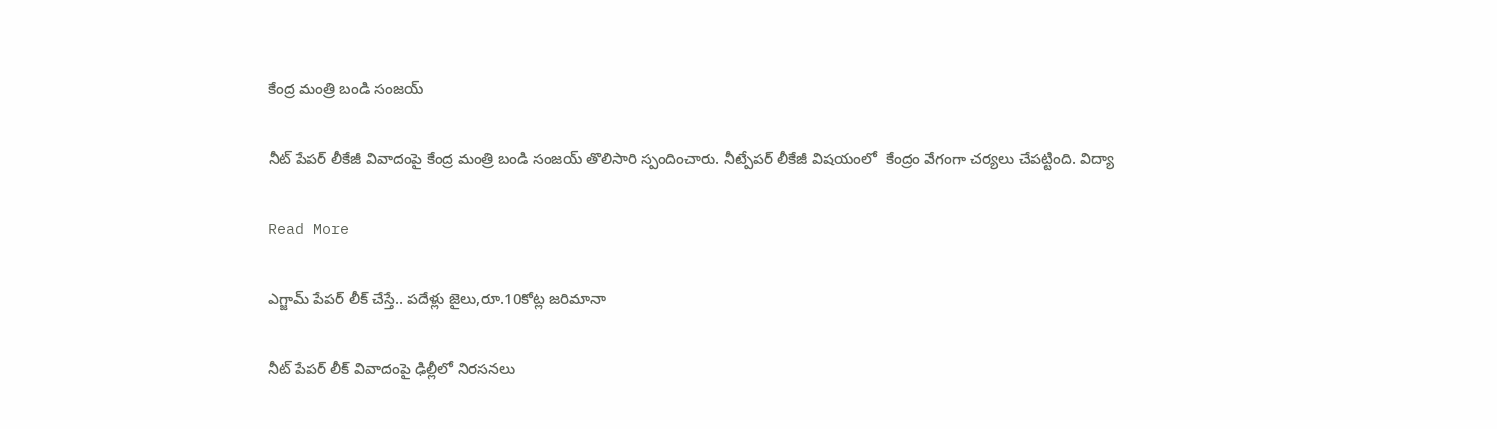కేంద్ర మంత్రి బండి సంజయ్

నీట్ పేపర్ లీకేజీ వివాదంపై కేంద్ర మంత్రి బండి సంజయ్ తొలిసారి స్పందించారు. నీట్పేపర్ లీకేజీ విషయంలో  కేంద్రం వేగంగా చర్యలు చేపట్టింది. విద్యా

Read More

ఎగ్జామ్ పేపర్ లీక్ చేస్తే.. పదేళ్లు జైలు,రూ.10కోట్ల జరిమానా

నీట్ పేపర్ లీక్ వివాదంపై ఢిల్లీలో నిరసనలు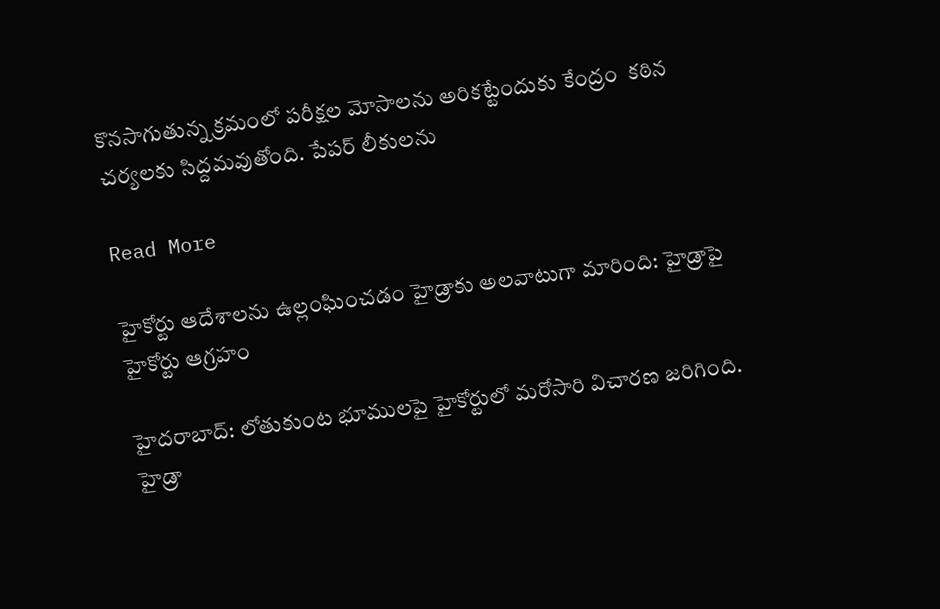కొనసాగుతున్న క్రమంలో పరీక్షల మోసాలను అరికట్టేందుకు కేంద్రం  కఠిన చర్యలకు సిద్దమవుతోంది. పేపర్ లీకులను

Read More

హైకోర్టు ఆదేశాలను ఉల్లంఘించడం హైడ్రాకు అలవాటుగా మారింది: హైడ్రాపై హైకోర్టు ఆగ్రహం

హైదరాబాద్: లోతుకుంట భూములపై హైకోర్టులో మరోసారి విచారణ జరిగింది. హైడ్రా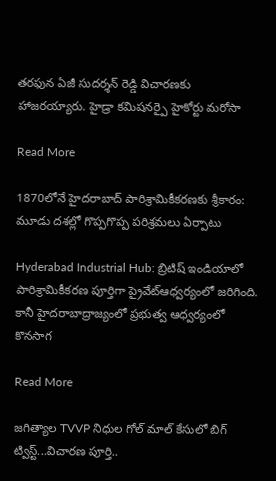తరఫున ఏజీ సుదర్శన్ రెడ్డి విచారణకు హాజరయ్యారు. హైడ్రా కమిషనర్పై హైకోర్టు మరోసా

Read More

1870లోనే హైదరాబాద్ పారిశ్రామికీకరణకు శ్రీకారం: మూడు దశల్లో గొప్పగొప్ప పరిశ్రమలు ఏర్పాటు

Hyderabad Industrial Hub: బ్రిటిష్ ఇండియాలో పారిశ్రామికీకరణ పూర్తిగా ప్రైవేట్ఆధ్వర్యంలో జరిగింది. కానీ హైదరాబాద్రాజ్యంలో ప్రభుత్వ ఆధ్వర్యంలో కొనసాగ

Read More

జగిత్యాల TVVP నిధుల గోల్ మాల్ కేసులో బిగ్ ట్విస్ట్...విచారణ పూర్తి..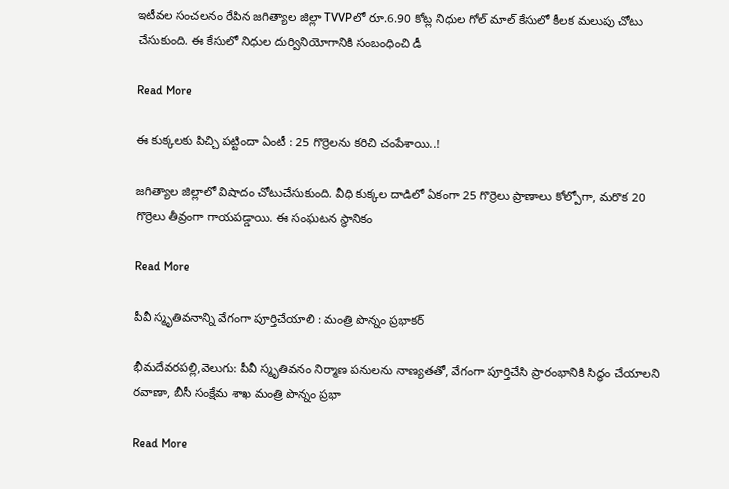ఇటీవల సంచలనం రేపిన జగిత్యాల జిల్లా TVVPలో రూ.6.90 కోట్ల నిధుల గోల్ మాల్ కేసులో కీలక మలుపు చోటు చేసుకుంది. ఈ కేసులో నిధుల దుర్వినియోగానికి సంబంధించి డీ

Read More

ఈ కుక్కలకు పిచ్చి పట్టిందా ఏంటీ : 25 గొర్రెలను కరిచి చంపేశాయి..!

జగిత్యాల జిల్లాలో విషాదం చోటుచేసుకుంది. వీధి కుక్కల దాడిలో ఏకంగా 25 గొర్రెలు ప్రాణాలు కోల్పోగా, మరొక 20 గొర్రెలు తీవ్రంగా గాయపడ్డాయి. ఈ సంఘటన స్థానికం

Read More

పీవీ స్మృతివనాన్ని వేగంగా పూర్తిచేయాలి : మంత్రి పొన్నం ప్రభాకర్‌‌‌‌‌‌‌‌‌‌‌‌‌‌‌‌‌‌‌‌‌‌‌‌‌‌‌‌‌‌‌‌

భీమదేవరపల్లి,వెలుగు: పీవీ స్మృతివనం నిర్మాణ పనులను నాణ్యతతో, వేగంగా పూర్తిచేసి ప్రారంభానికి సిద్ధం చేయాలని రవాణా, బీసీ సంక్షేమ శాఖ మంత్రి పొన్నం ప్రభా

Read More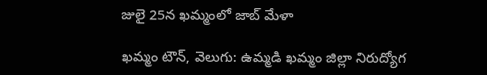జులై 25న ఖమ్మంలో జాబ్ మేళా

ఖమ్మం టౌన్, వెలుగు: ఉమ్మడి ఖమ్మం జిల్లా నిరుద్యోగ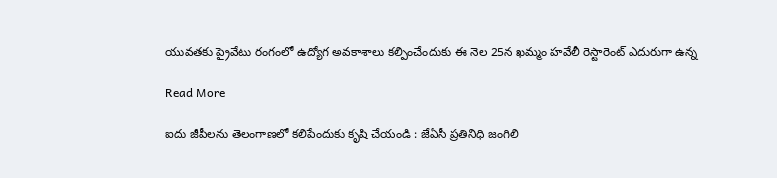యువతకు ప్రైవేటు రంగంలో ఉద్యోగ అవకాశాలు కల్పించేందుకు ఈ నెల 25న ఖమ్మం హవేలీ రెస్టారెంట్ ఎదురుగా ఉన్న

Read More

ఐదు జీపీలను తెలంగాణలో కలిపేందుకు కృషి చేయండి : జేఏసీ ప్రతినిధి జంగిలి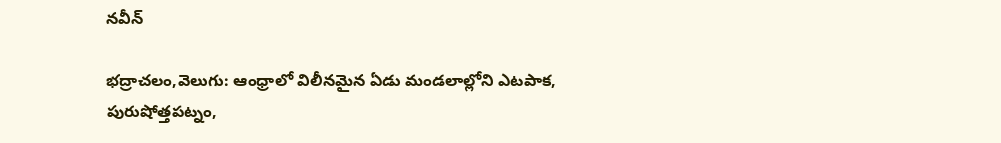నవీన్

భద్రాచలం,వెలుగు: ఆంధ్రాలో విలీనమైన ఏడు మండలాల్లోని ఎటపాక, పురుషోత్తపట్నం,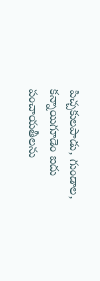పిచ్చకులపాడు, గుండాల, కన్నాయిగూడెం ఐదు పంచాయతీలను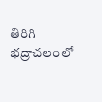తిరిగి భద్రాచలంలో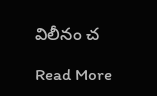విలీనం చ

Read More